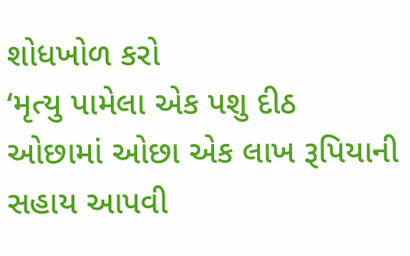શોધખોળ કરો
‘મૃત્યુ પામેલા એક પશુ દીઠ ઓછામાં ઓછા એક લાખ રૂપિયાની સહાય આપવી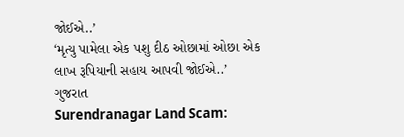જોઈએ..’
‘મૃત્યુ પામેલા એક પશુ દીઠ ઓછામાં ઓછા એક લાખ રૂપિયાની સહાય આપવી જોઈએ..’
ગુજરાત
Surendranagar Land Scam: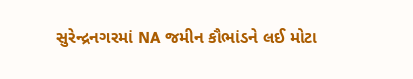સુરેન્દ્રનગરમાં NA જમીન કૌભાંડને લઈ મોટા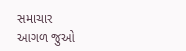સમાચાર
આગળ જુઓ